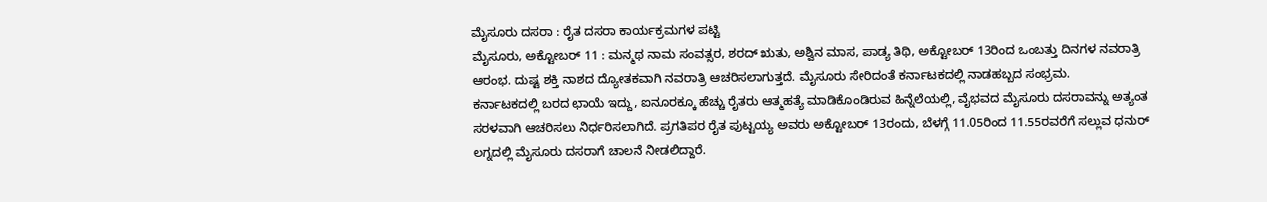ಮೈಸೂರು ದಸರಾ : ರೈತ ದಸರಾ ಕಾರ್ಯಕ್ರಮಗಳ ಪಟ್ಟಿ
ಮೈಸೂರು, ಅಕ್ಟೋಬರ್ 11 : ಮನ್ಮಥ ನಾಮ ಸಂವತ್ಸರ, ಶರದ್ ಋತು, ಅಶ್ವಿನ ಮಾಸ, ಪಾಡ್ಯ ತಿಥಿ, ಅಕ್ಟೋಬರ್ 13ರಿಂದ ಒಂಬತ್ತು ದಿನಗಳ ನವರಾತ್ರಿ ಆರಂಭ. ದುಷ್ಟ ಶಕ್ತಿ ನಾಶದ ದ್ಯೋತಕವಾಗಿ ನವರಾತ್ರಿ ಆಚರಿಸಲಾಗುತ್ತದೆ. ಮೈಸೂರು ಸೇರಿದಂತೆ ಕರ್ನಾಟಕದಲ್ಲಿ ನಾಡಹಬ್ಬದ ಸಂಭ್ರಮ.
ಕರ್ನಾಟಕದಲ್ಲಿ ಬರದ ಛಾಯೆ ಇದ್ದು, ಐನೂರಕ್ಕೂ ಹೆಚ್ಚು ರೈತರು ಆತ್ಮಹತ್ಯೆ ಮಾಡಿಕೊಂಡಿರುವ ಹಿನ್ನೆಲೆಯಲ್ಲಿ, ವೈಭವದ ಮೈಸೂರು ದಸರಾವನ್ನು ಅತ್ಯಂತ ಸರಳವಾಗಿ ಆಚರಿಸಲು ನಿರ್ಧರಿಸಲಾಗಿದೆ. ಪ್ರಗತಿಪರ ರೈತ ಪುಟ್ಟಯ್ಯ ಅವರು ಅಕ್ಟೋಬರ್ 13ರಂದು, ಬೆಳಗ್ಗೆ 11.05ರಿಂದ 11.55ರವರೆಗೆ ಸಲ್ಲುವ ಧನುರ್ ಲಗ್ನದಲ್ಲಿ ಮೈಸೂರು ದಸರಾಗೆ ಚಾಲನೆ ನೀಡಲಿದ್ದಾರೆ.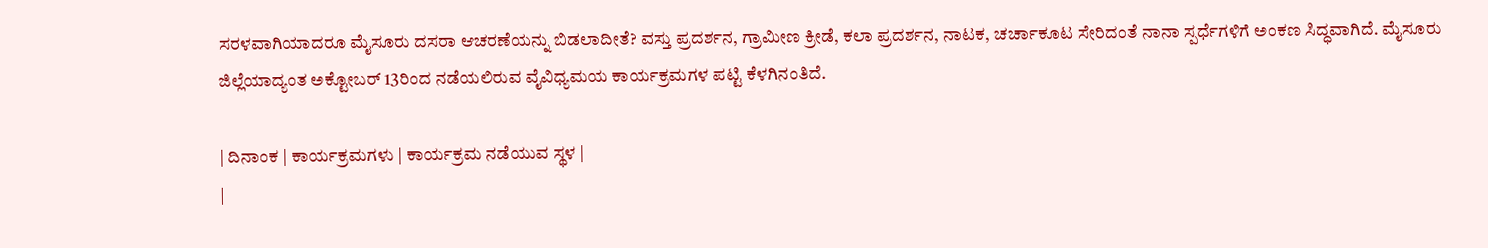ಸರಳವಾಗಿಯಾದರೂ ಮೈಸೂರು ದಸರಾ ಆಚರಣೆಯನ್ನು ಬಿಡಲಾದೀತೆ? ವಸ್ತು ಪ್ರದರ್ಶನ, ಗ್ರಾಮೀಣ ಕ್ರೀಡೆ, ಕಲಾ ಪ್ರದರ್ಶನ, ನಾಟಕ, ಚರ್ಚಾಕೂಟ ಸೇರಿದಂತೆ ನಾನಾ ಸ್ಪರ್ಧೆಗಳಿಗೆ ಅಂಕಣ ಸಿದ್ಧವಾಗಿದೆ. ಮೈಸೂರು ಜಿಲ್ಲೆಯಾದ್ಯಂತ ಅಕ್ಟೋಬರ್ 13ರಿಂದ ನಡೆಯಲಿರುವ ವೈವಿಧ್ಯಮಯ ಕಾರ್ಯಕ್ರಮಗಳ ಪಟ್ಟಿ ಕೆಳಗಿನಂತಿದೆ.

| ದಿನಾಂಕ | ಕಾರ್ಯಕ್ರಮಗಳು | ಕಾರ್ಯಕ್ರಮ ನಡೆಯುವ ಸ್ಥಳ |
|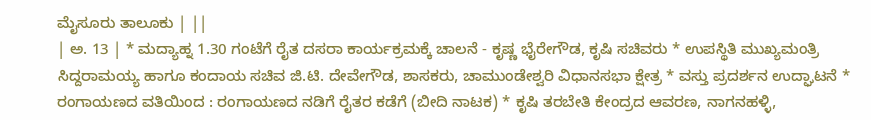ಮೈಸೂರು ತಾಲೂಕು | ||
| ಅ. 13 | * ಮದ್ಯಾಹ್ನ 1.30 ಗಂಟೆಗೆ ರೈತ ದಸರಾ ಕಾರ್ಯಕ್ರಮಕ್ಕೆ ಚಾಲನೆ - ಕೃಷ್ಣ ಭೈರೇಗೌಡ, ಕೃಷಿ ಸಚಿವರು * ಉಪಸ್ಥಿತಿ ಮುಖ್ಯಮಂತ್ರಿ ಸಿದ್ದರಾಮಯ್ಯ ಹಾಗೂ ಕಂದಾಯ ಸಚಿವ ಜಿ.ಟಿ. ದೇವೇಗೌಡ, ಶಾಸಕರು, ಚಾಮುಂಡೇಶ್ವರಿ ವಿಧಾನಸಭಾ ಕ್ಷೇತ್ರ * ವಸ್ತು ಪ್ರದರ್ಶನ ಉದ್ಘಾಟನೆ * ರಂಗಾಯಣದ ವತಿಯಿಂದ : ರಂಗಾಯಣದ ನಡಿಗೆ ರೈತರ ಕಡೆಗೆ (ಬೀದಿ ನಾಟಕ) * ಕೃಷಿ ತರಬೇತಿ ಕೇಂದ್ರದ ಆವರಣ, ನಾಗನಹಳ್ಳಿ,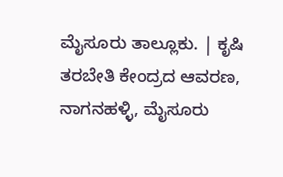ಮೈಸೂರು ತಾಲ್ಲೂಕು. | ಕೃಷಿ ತರಬೇತಿ ಕೇಂದ್ರದ ಆವರಣ, ನಾಗನಹಳ್ಳಿ, ಮೈಸೂರು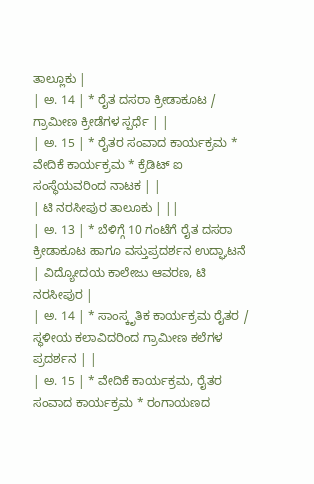ತಾಲ್ಲೂಕು |
| ಅ. 14 | * ರೈತ ದಸರಾ ಕ್ರೀಡಾಕೂಟ / ಗ್ರಾಮೀಣ ಕ್ರೀಡೆಗಳ ಸ್ಪರ್ಧೆ | |
| ಅ. 15 | * ರೈತರ ಸಂವಾದ ಕಾರ್ಯಕ್ರಮ * ವೇದಿಕೆ ಕಾರ್ಯಕ್ರಮ * ಕ್ರೆಡಿಟ್ ಐ ಸಂಸ್ಥೆಯವರಿಂದ ನಾಟಕ | |
| ಟಿ ನರಸೀಪುರ ತಾಲೂಕು | ||
| ಅ. 13 | * ಬೆಳಿಗ್ಗೆ 10 ಗಂಟೆಗೆ ರೈತ ದಸರಾ ಕ್ರೀಡಾಕೂಟ ಹಾಗೂ ವಸ್ತುಪ್ರದರ್ಶನ ಉದ್ಘಾಟನೆ | ವಿದ್ಯೋದಯ ಕಾಲೇಜು ಆವರಣ, ಟಿ ನರಸೀಪುರ |
| ಅ. 14 | * ಸಾಂಸ್ಕೃತಿಕ ಕಾರ್ಯಕ್ರಮ ರೈತರ / ಸ್ಥಳೀಯ ಕಲಾವಿದರಿಂದ ಗ್ರಾಮೀಣ ಕಲೆಗಳ ಪ್ರದರ್ಶನ | |
| ಅ. 15 | * ವೇದಿಕೆ ಕಾರ್ಯಕ್ರಮ, ರೈತರ ಸಂವಾದ ಕಾರ್ಯಕ್ರಮ * ರಂಗಾಯಣದ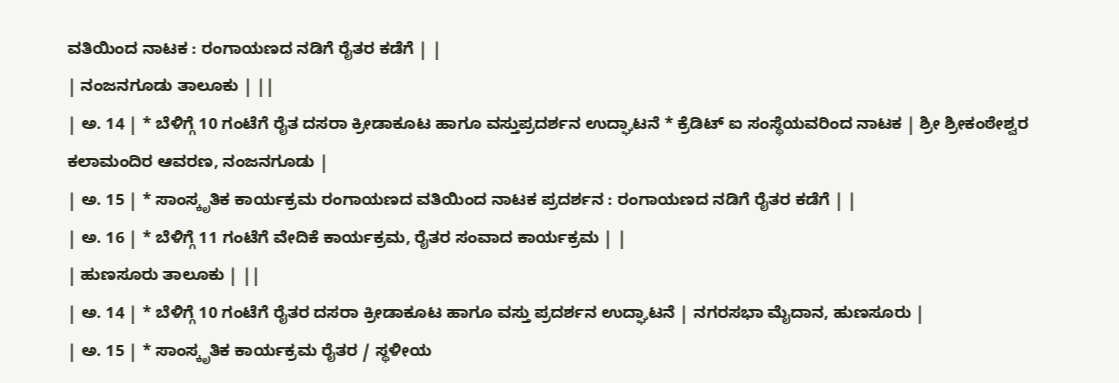ವತಿಯಿಂದ ನಾಟಕ : ರಂಗಾಯಣದ ನಡಿಗೆ ರೈತರ ಕಡೆಗೆ | |
| ನಂಜನಗೂಡು ತಾಲೂಕು | ||
| ಅ. 14 | * ಬೆಳಿಗ್ಗೆ 10 ಗಂಟೆಗೆ ರೈತ ದಸರಾ ಕ್ರೀಡಾಕೂಟ ಹಾಗೂ ವಸ್ತುಪ್ರದರ್ಶನ ಉದ್ಘಾಟನೆ * ಕ್ರೆಡಿಟ್ ಐ ಸಂಸ್ಥೆಯವರಿಂದ ನಾಟಕ | ಶ್ರೀ ಶ್ರೀಕಂಠೇಶ್ವರ ಕಲಾಮಂದಿರ ಆವರಣ, ನಂಜನಗೂಡು |
| ಅ. 15 | * ಸಾಂಸ್ಕೃತಿಕ ಕಾರ್ಯಕ್ರಮ ರಂಗಾಯಣದ ವತಿಯಿಂದ ನಾಟಕ ಪ್ರದರ್ಶನ : ರಂಗಾಯಣದ ನಡಿಗೆ ರೈತರ ಕಡೆಗೆ | |
| ಅ. 16 | * ಬೆಳಿಗ್ಗೆ 11 ಗಂಟೆಗೆ ವೇದಿಕೆ ಕಾರ್ಯಕ್ರಮ, ರೈತರ ಸಂವಾದ ಕಾರ್ಯಕ್ರಮ | |
| ಹುಣಸೂರು ತಾಲೂಕು | ||
| ಅ. 14 | * ಬೆಳಿಗ್ಗೆ 10 ಗಂಟೆಗೆ ರೈತರ ದಸರಾ ಕ್ರೀಡಾಕೂಟ ಹಾಗೂ ವಸ್ತು ಪ್ರದರ್ಶನ ಉದ್ಘಾಟನೆ | ನಗರಸಭಾ ಮೈದಾನ, ಹುಣಸೂರು |
| ಅ. 15 | * ಸಾಂಸ್ಕೃತಿಕ ಕಾರ್ಯಕ್ರಮ ರೈತರ / ಸ್ಥಳೀಯ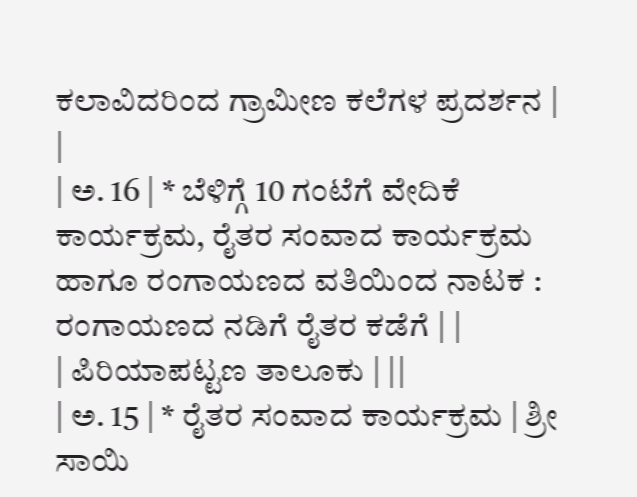ಕಲಾವಿದರಿಂದ ಗ್ರಾಮೀಣ ಕಲೆಗಳ ಪ್ರದರ್ಶನ | |
| ಅ. 16 | * ಬೆಳಿಗ್ಗೆ 10 ಗಂಟೆಗೆ ವೇದಿಕೆ ಕಾರ್ಯಕ್ರಮ, ರೈತರ ಸಂವಾದ ಕಾರ್ಯಕ್ರಮ ಹಾಗೂ ರಂಗಾಯಣದ ವತಿಯಿಂದ ನಾಟಕ : ರಂಗಾಯಣದ ನಡಿಗೆ ರೈತರ ಕಡೆಗೆ | |
| ಪಿರಿಯಾಪಟ್ಟಣ ತಾಲೂಕು | ||
| ಅ. 15 | * ರೈತರ ಸಂವಾದ ಕಾರ್ಯಕ್ರಮ | ಶ್ರೀ ಸಾಯಿ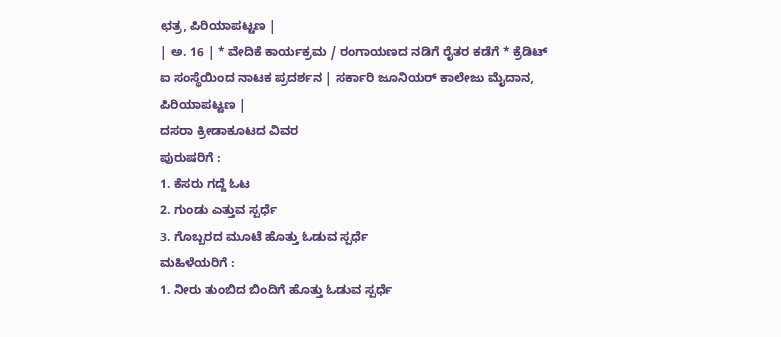ಛತ್ರ, ಪಿರಿಯಾಪಟ್ಟಣ |
| ಅ. 16 | * ವೇದಿಕೆ ಕಾರ್ಯಕ್ರಮ / ರಂಗಾಯಣದ ನಡಿಗೆ ರೈತರ ಕಡೆಗೆ * ಕ್ರೆಡಿಟ್ ಐ ಸಂಸ್ಥೆಯಿಂದ ನಾಟಕ ಪ್ರದರ್ಶನ | ಸರ್ಕಾರಿ ಜೂನಿಯರ್ ಕಾಲೇಜು ಮೈದಾನ, ಪಿರಿಯಾಪಟ್ಟಣ |
ದಸರಾ ಕ್ರೀಡಾಕೂಟದ ವಿವರ
ಪುರುಷರಿಗೆ :
1. ಕೆಸರು ಗದ್ದೆ ಓಟ
2. ಗುಂಡು ಎತ್ತುವ ಸ್ಪರ್ಧೆ
3. ಗೊಬ್ಬರದ ಮೂಟೆ ಹೊತ್ತು ಓಡುವ ಸ್ಪರ್ಧೆ
ಮಹಿಳೆಯರಿಗೆ :
1. ನೀರು ತುಂಬಿದ ಬಿಂದಿಗೆ ಹೊತ್ತು ಓಡುವ ಸ್ಪರ್ಧೆ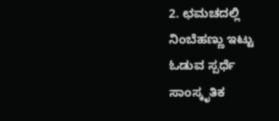2. ಛಮಚದಲ್ಲಿ ನಿಂಬೆಹಣ್ಣು ಇಟ್ಟು ಓಡುವ ಸ್ಪರ್ಧೆ
ಸಾಂಸ್ಕೃತಿಕ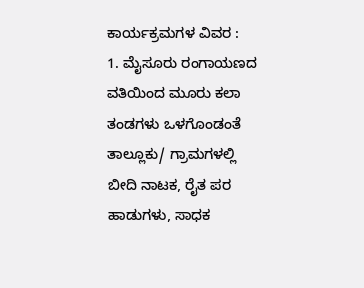ಕಾರ್ಯಕ್ರಮಗಳ ವಿವರ :
1. ಮೈಸೂರು ರಂಗಾಯಣದ ವತಿಯಿಂದ ಮೂರು ಕಲಾ ತಂಡಗಳು ಒಳಗೊಂಡಂತೆ ತಾಲ್ಲೂಕು/ ಗ್ರಾಮಗಳಲ್ಲಿ ಬೀದಿ ನಾಟಕ, ರೈತ ಪರ ಹಾಡುಗಳು, ಸಾಧಕ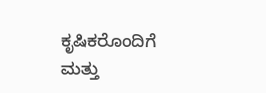ಕೃಷಿಕರೊಂದಿಗೆ ಮತ್ತು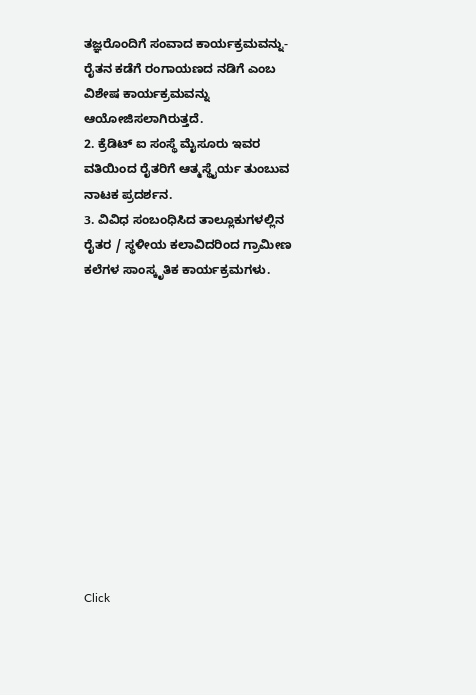ತಜ್ಞರೊಂದಿಗೆ ಸಂವಾದ ಕಾರ್ಯಕ್ರಮವನ್ನು- ರೈತನ ಕಡೆಗೆ ರಂಗಾಯಣದ ನಡಿಗೆ ಎಂಬ ವಿಶೇಷ ಕಾರ್ಯಕ್ರಮವನ್ನು ಆಯೋಜಿಸಲಾಗಿರುತ್ತದೆ.
2. ಕ್ರೆಡಿಟ್ ಐ ಸಂಸ್ಥೆ ಮೈಸೂರು ಇವರ ವತಿಯಿಂದ ರೈತರಿಗೆ ಆತ್ಮಸ್ಥೈರ್ಯ ತುಂಬುವ ನಾಟಕ ಪ್ರದರ್ಶನ.
3. ವಿವಿಧ ಸಂಬಂಧಿಸಿದ ತಾಲ್ಲೂಕುಗಳಲ್ಲಿನ ರೈತರ / ಸ್ಥಳೀಯ ಕಲಾವಿದರಿಂದ ಗ್ರಾಮೀಣ ಕಲೆಗಳ ಸಾಂಸ್ಕೃತಿಕ ಕಾರ್ಯಕ್ರಮಗಳು.












Click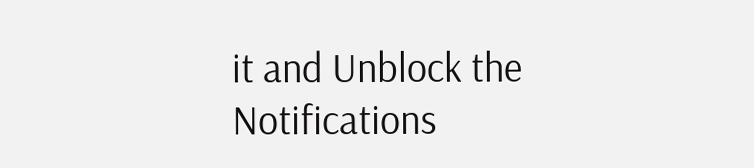it and Unblock the Notifications